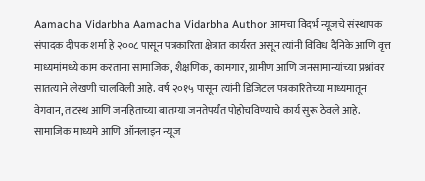Aamacha Vidarbha Aamacha Vidarbha Author आमचा विदर्भ न्यूजचे संस्थापक संपादक दीपक शर्मा हे २००८ पासून पत्रकारिता क्षेत्रात कार्यरत असून त्यांनी विविध दैनिके आणि वृत्त माध्यमांमध्ये काम करताना सामाजिक, शैक्षणिक, कामगार, ग्रामीण आणि जनसामान्यांच्या प्रश्नांवर सातत्याने लेखणी चालविली आहे. वर्ष २०१५ पासून त्यांनी डिजिटल पत्रकारितेच्या माध्यमातून वेगवान, तटस्थ आणि जनहिताच्या बातम्या जनतेपर्यंत पोहोचविण्याचे कार्य सुरू ठेवले आहे. सामाजिक माध्यमे आणि ऑनलाइन न्यूज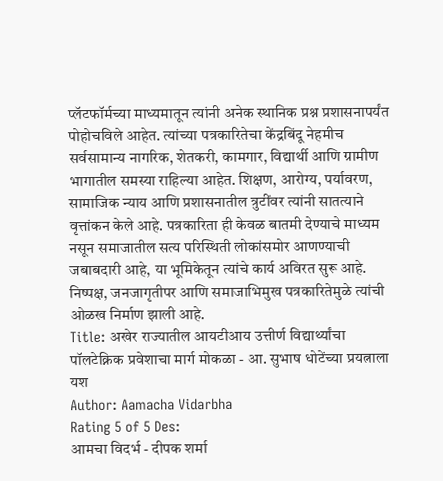प्लॅटफॉर्मच्या माध्यमातून त्यांनी अनेक स्थानिक प्रश्न प्रशासनापर्यंत पोहोचविले आहेत. त्यांच्या पत्रकारितेचा केंद्रबिंदू नेहमीच सर्वसामान्य नागरिक, शेतकरी, कामगार, विद्यार्थी आणि ग्रामीण भागातील समस्या राहिल्या आहेत. शिक्षण, आरोग्य, पर्यावरण, सामाजिक न्याय आणि प्रशासनातील त्रुटींवर त्यांनी सातत्याने वृत्तांकन केले आहे. पत्रकारिता ही केवळ बातमी देण्याचे माध्यम नसून समाजातील सत्य परिस्थिती लोकांसमोर आणण्याची जबाबदारी आहे, या भूमिकेतून त्यांचे कार्य अविरत सुरू आहे. निष्पक्ष, जनजागृतीपर आणि समाजाभिमुख पत्रकारितेमुळे त्यांची ओळख निर्माण झाली आहे.
Title: अखेर राज्यातील आयटीआय उत्तीर्ण विद्यार्थ्यांचा पॉलटेक्निक प्रवेशाचा मार्ग मोकळा - आ. सुभाष धोटेंच्या प्रयत्नाला यश
Author: Aamacha Vidarbha
Rating 5 of 5 Des:
आमचा विदर्भ - दीपक शर्मा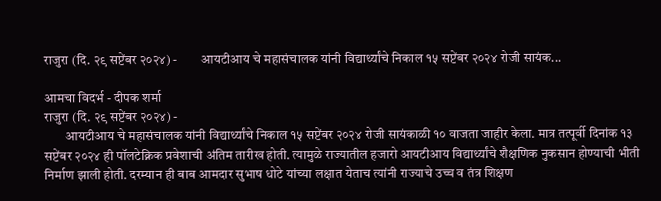राजुरा (दि. २९ सप्टेंबर २०२४) -         आयटीआय चे महासंचालक यांनी विद्यार्थ्यांचे निकाल १५ सप्टेंबर २०२४ रोजी सायंक...

आमचा विदर्भ - दीपक शर्मा
राजुरा (दि. २९ सप्टेंबर २०२४) -
        आयटीआय चे महासंचालक यांनी विद्यार्थ्यांचे निकाल १५ सप्टेंबर २०२४ रोजी सायंकाळी १० वाजता जाहीर केला. मात्र तत्पूर्वी दिनांक १३ सप्टेंबर २०२४ ही पॉलटेक्निक प्रवेशाची अंतिम तारीख होती. त्यामुळे राज्यातील हजारो आयटीआय विद्यार्थ्यांचे शैक्षणिक नुकसान होण्याची भीती निर्माण झाली होती. दरम्यान ही बाब आमदार सुभाष धोटे यांच्या लक्षात येताच त्यांनी राज्याचे उच्च व तंत्र शिक्षण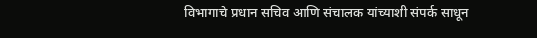विभागाचे प्रधान सचिव आणि संचालक यांच्याशी संपर्क साधून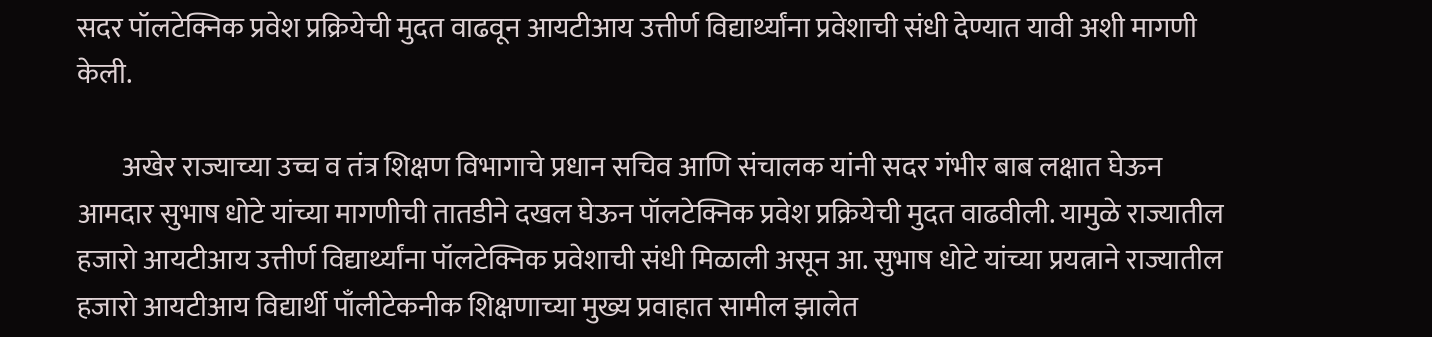सदर पॉलटेक्निक प्रवेश प्रक्रियेची मुदत वाढवून आयटीआय उत्तीर्ण विद्यार्थ्यांना प्रवेशाची संधी देण्यात यावी अशी मागणी केली.

        अखेर राज्याच्या उच्च व तंत्र शिक्षण विभागाचे प्रधान सचिव आणि संचालक यांनी सदर गंभीर बाब लक्षात घेऊन आमदार सुभाष धोटे यांच्या मागणीची तातडीने दखल घेऊन पॉलटेक्निक प्रवेश प्रक्रियेची मुदत वाढवीली. यामुळे राज्यातील हजारो आयटीआय उत्तीर्ण विद्यार्थ्यांना पॉलटेक्निक प्रवेशाची संधी मिळाली असून आ. सुभाष धोटे यांच्या प्रयत्नाने राज्यातील हजारो आयटीआय विद्यार्थी पाँलीटेकनीक शिक्षणाच्या मुख्य प्रवाहात सामील झालेत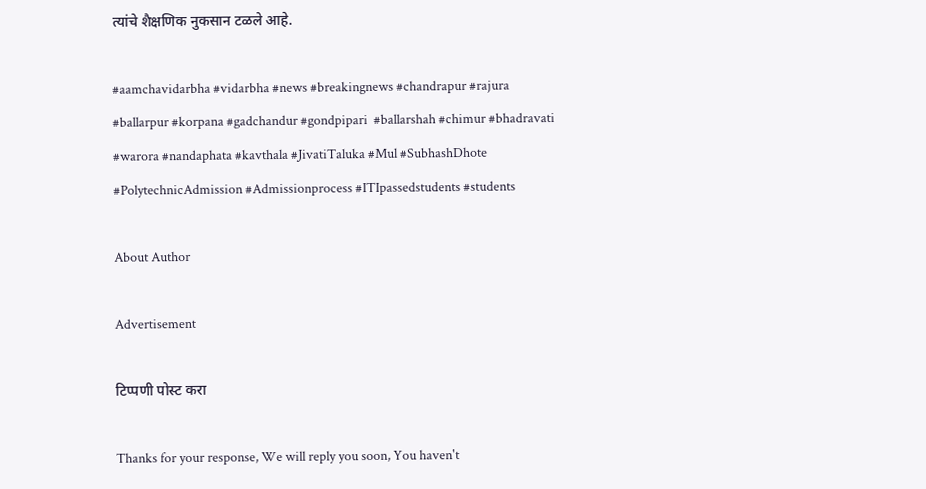त्यांचे शैक्षणिक नुकसान टळले आहे.

#aamchavidarbha #vidarbha #news #breakingnews #chandrapur #rajura #ballarpur #korpana #gadchandur #gondpipari  #ballarshah #chimur #bhadravati #warora #nandaphata #kavthala #JivatiTaluka #Mul #SubhashDhote #PolytechnicAdmission #Admissionprocess #ITIpassedstudents #students

About Author

Advertisement

टिप्पणी पोस्ट करा

Thanks for your response, We will reply you soon, You haven't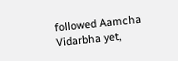followed Aamcha Vidarbha yet,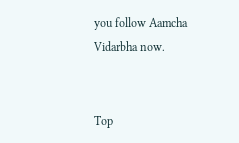you follow Aamcha Vidarbha now.


Top